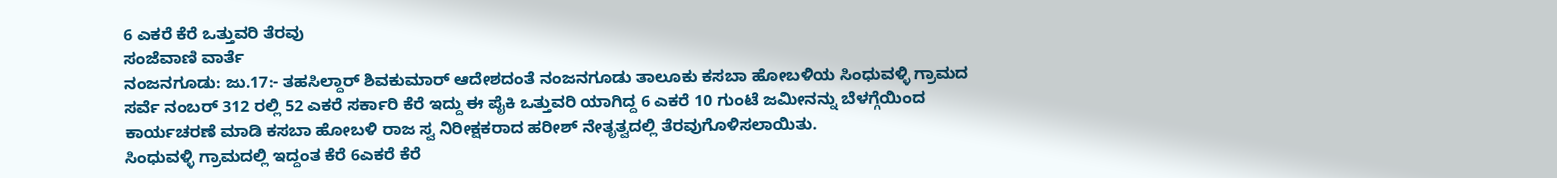6 ಎಕರೆ ಕೆರೆ ಒತ್ತುವರಿ ತೆರವು
ಸಂಜೆವಾಣಿ ವಾರ್ತೆ
ನಂಜನಗೂಡು: ಜು.17:- ತಹಸಿಲ್ದಾರ್ ಶಿವಕುಮಾರ್ ಆದೇಶದಂತೆ ನಂಜನಗೂಡು ತಾಲೂಕು ಕಸಬಾ ಹೋಬಳಿಯ ಸಿಂಧುವಳ್ಳಿ ಗ್ರಾಮದ ಸರ್ವೆ ನಂಬರ್ 312 ರಲ್ಲಿ 52 ಎಕರೆ ಸರ್ಕಾರಿ ಕೆರೆ ಇದ್ದು ಈ ಪೈಕಿ ಒತ್ತುವರಿ ಯಾಗಿದ್ದ 6 ಎಕರೆ 10 ಗುಂಟೆ ಜಮೀನನ್ನು ಬೆಳಗ್ಗೆಯಿಂದ ಕಾರ್ಯಚರಣೆ ಮಾಡಿ ಕಸಬಾ ಹೋಬಳಿ ರಾಜ ಸ್ವ ನಿರೀಕ್ಷಕರಾದ ಹರೀಶ್ ನೇತೃತ್ವದಲ್ಲಿ ತೆರವುಗೊಳಿಸಲಾಯಿತು.
ಸಿಂಧುವಳ್ಳಿ ಗ್ರಾಮದಲ್ಲಿ ಇದ್ದಂತ ಕೆರೆ 6ಎಕರೆ ಕೆರೆ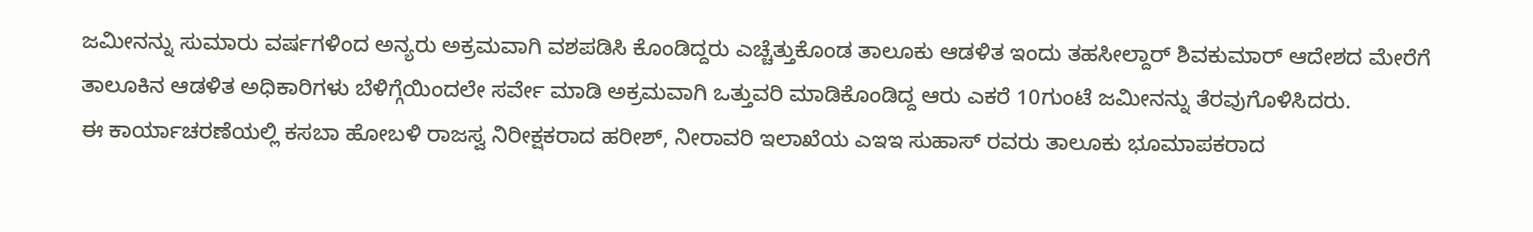ಜಮೀನನ್ನು ಸುಮಾರು ವರ್ಷಗಳಿಂದ ಅನ್ಯರು ಅಕ್ರಮವಾಗಿ ವಶಪಡಿಸಿ ಕೊಂಡಿದ್ದರು ಎಚ್ಚೆತ್ತುಕೊಂಡ ತಾಲೂಕು ಆಡಳಿತ ಇಂದು ತಹಸೀಲ್ದಾರ್ ಶಿವಕುಮಾರ್ ಆದೇಶದ ಮೇರೆಗೆ ತಾಲೂಕಿನ ಆಡಳಿತ ಅಧಿಕಾರಿಗಳು ಬೆಳಿಗ್ಗೆಯಿಂದಲೇ ಸರ್ವೇ ಮಾಡಿ ಅಕ್ರಮವಾಗಿ ಒತ್ತುವರಿ ಮಾಡಿಕೊಂಡಿದ್ದ ಆರು ಎಕರೆ 10ಗುಂಟೆ ಜಮೀನನ್ನು ತೆರವುಗೊಳಿಸಿದರು.
ಈ ಕಾರ್ಯಾಚರಣೆಯಲ್ಲಿ ಕಸಬಾ ಹೋಬಳಿ ರಾಜಸ್ವ ನಿರೀಕ್ಷಕರಾದ ಹರೀಶ್, ನೀರಾವರಿ ಇಲಾಖೆಯ ಎಇಇ ಸುಹಾಸ್ ರವರು ತಾಲೂಕು ಭೂಮಾಪಕರಾದ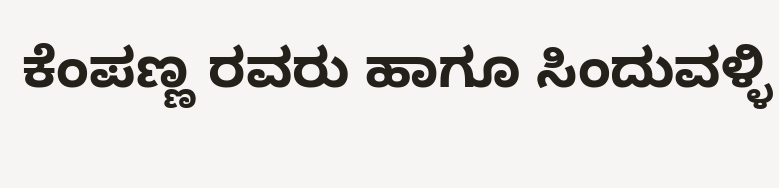ಕೆಂಪಣ್ಣ ರವರು ಹಾಗೂ ಸಿಂದುವಳ್ಳಿ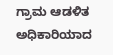ಗ್ರಾಮ ಆಡಳಿತ ಅಧಿಕಾರಿಯಾದ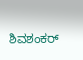ಶಿವಶಂಕರ್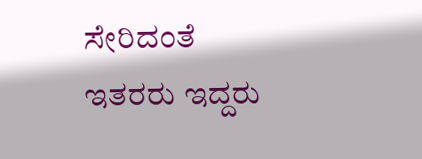ಸೇರಿದಂತೆ ಇತರರು ಇದ್ದರು